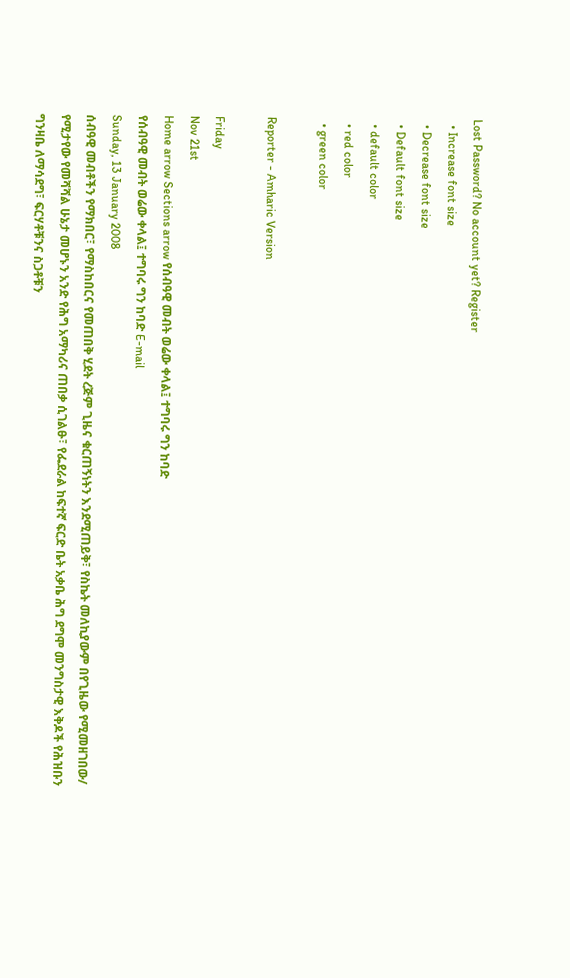Lost Password? No account yet? Register
  • Increase font size
  • Decrease font size
  • Default font size
  • default color
  • red color
  • green color

Reporter - Amharic Version

Friday
Nov 21st
Home arrow Sections arrow የሰብዓዊ መብት ወሬው ቀላል፤ ተግባሩ ግን ከባድ
የሰብዓዊ መብት ወሬው ቀላል፤ ተግባሩ ግን ከባድ E-mail
Sunday, 13 January 2008
ሰብዓዊ መብቶችን የማክበር፣ የማስከበርና የመጠበቅ ሂደት ረጅም ጊዜና ቁርጠኝነትን እንደሚጠይቅ፣ የስኬት መለኪያውም በየጊዜው የሚመዘገበው/ የሚታየው የመሻሻል ሁኔታ መሆኑን አንድ የሕግ አማካሪና ጠበቃ ሲገልፁ፣ የፌደራል ከፍተኛ ፍርድ ቤት አቃቤ ሕግ ደግሞ መንግስታዊ እቅዶች የሕዝቡን ግንዛቤ ለማሳደግ፣ ፍርሃቶቹንና ስጋቶቹን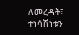ለመረዳት፣ ተነሳሽነቱን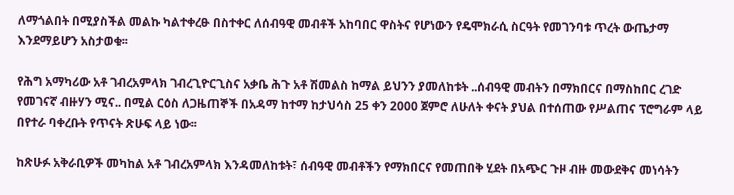ለማጎልበት በሚያስችል መልኩ ካልተቀረፁ በስተቀር ለሰብዓዊ መብቶች አከባበር ዋስትና የሆነውን የዴሞክራሲ ስርዓት የመገንባቱ ጥረት ውጤታማ እንደማይሆን አስታወቁ፡፡

የሕግ አማካሪው አቶ ገብረአምላክ ገብረጊዮርጊስና አቃቤ ሕጉ አቶ ሽመልስ ከማል ይህንን ያመለከቱት ..ሰብዓዊ መብትን በማክበርና በማስከበር ረገድ የመገናኛ ብዙሃን ሚና.. በሚል ርዕስ ለጋዜጠኞች በአዳማ ከተማ ከታህሳስ 25 ቀን 2000 ጀምሮ ለሁለት ቀናት ያህል በተሰጠው የሥልጠና ፕሮግራም ላይ በየተራ ባቀረቡት የጥናት ጽሁፍ ላይ ነው፡፡

ከጽሁፉ አቅራቢዎች መካከል አቶ ገብረአምላክ እንዳመለከቱት፣ ሰብዓዊ መብቶችን የማክበርና የመጠበቅ ሂደት በአጭር ጉዞ ብዙ መውደቅና መነሳትን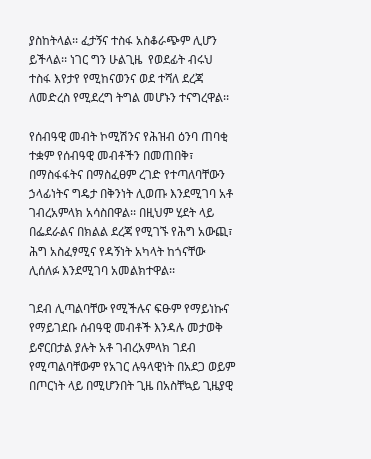ያስከትላል፡፡ ፈታኝና ተስፋ አስቆራጭም ሊሆን ይችላል፡፡ ነገር ግን ሁልጊዜ  የወደፊት ብሩህ ተስፋ እየታየ የሚከናወንና ወደ ተሻለ ደረጃ ለመድረስ የሚደረግ ትግል መሆኑን ተናግረዋል፡፡

የሰብዓዊ መብት ኮሚሽንና የሕዝብ ዕንባ ጠባቂ ተቋም የሰብዓዊ መብቶችን በመጠበቅ፣ በማስፋፋትና በማስፈፀም ረገድ የተጣለባቸውን ኃላፊነትና ግዴታ በቅንነት ሊወጡ እንደሚገባ አቶ ገብረአምላክ አሳስበዋል፡፡ በዚህም ሂደት ላይ በፌደራልና በክልል ደረጃ የሚገኙ የሕግ አውጪ፣ ሕግ አስፈፃሚና የዳኝነት አካላት ከጎናቸው ሊሰለፉ እንደሚገባ አመልክተዋል፡፡

ገደብ ሊጣልባቸው የሚችሉና ፍፁም የማይነኩና የማይገደቡ ሰብዓዊ መብቶች እንዳሉ መታወቅ ይኖርበታል ያሉት አቶ ገብረአምላክ ገደብ የሚጣልባቸውም የአገር ሉዓላዊነት በአደጋ ወይም በጦርነት ላይ በሚሆንበት ጊዜ በአስቸኳይ ጊዜያዊ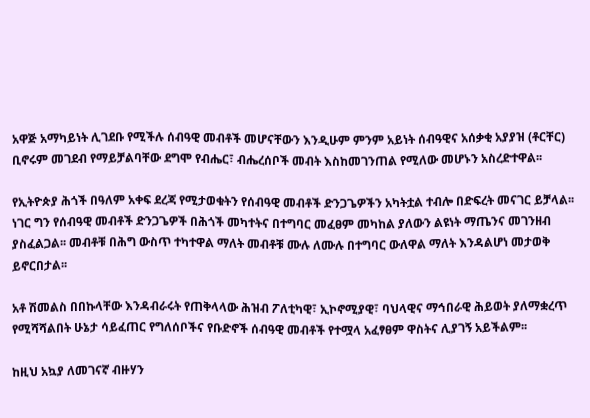አዋጅ አማካይነት ሊገደቡ የሚችሉ ሰብዓዊ መብቶች መሆናቸውን እንዲሁም ምንም አይነት ሰብዓዊና አሰቃቂ አያያዝ (ቶርቸር) ቢኖሩም መገደብ የማይቻልባቸው ደግሞ የብሔር፣ ብሔረሰቦች መብት እስከመገንጠል የሚለው መሆኑን አስረድተዋል፡፡

የኢትዮጵያ ሕጎች በዓለም አቀፍ ደረጃ የሚታወቁትን የሰብዓዊ መብቶች ድንጋጌዎችን አካትቷል ተብሎ በድፍረት መናገር ይቻላል፡፡ ነገር ግን የሰብዓዊ መብቶች ድንጋጌዎች በሕጎች መካተትና በተግባር መፈፀም መካከል ያለውን ልዩነት ማጤንና መገንዘብ ያስፈልጋል፡፡ መብቶቹ በሕግ ውስጥ ተካተዋል ማለት መብቶቹ ሙሉ ለሙሉ በተግባር ውለዋል ማለት እንዳልሆነ መታወቅ ይኖርበታል፡፡

አቶ ሽመልስ በበኩላቸው እንዳብራሩት የጠቅላላው ሕዝብ ፖለቲካዊ፣ ኢኮኖሚያዊ፣ ባህላዊና ማኅበራዊ ሕይወት ያለማቋረጥ የሚሻሻልበት ሁኔታ ሳይፈጠር የግለሰቦችና የቡድኖች ሰብዓዊ መብቶች የተሟላ አፈፃፀም ዋስትና ሊያገኝ አይችልም፡፡

ከዚህ አኳያ ለመገናኛ ብዙሃን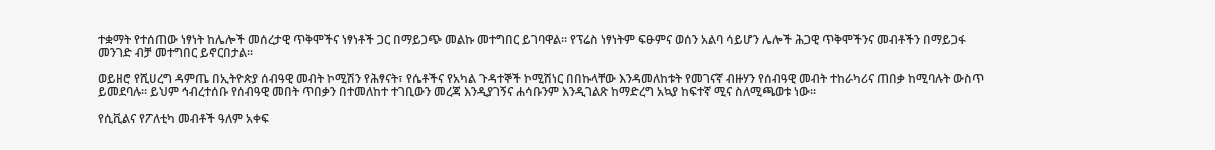ተቋማት የተሰጠው ነፃነት ከሌሎች መሰረታዊ ጥቅሞችና ነፃነቶች ጋር በማይጋጭ መልኩ መተግበር ይገባዋል፡፡ የፕሬስ ነፃነትም ፍፁምና ወሰን አልባ ሳይሆን ሌሎች ሕጋዊ ጥቅሞችንና መብቶችን በማይጋፋ መንገድ ብቻ መተግበር ይኖርበታል፡፡

ወይዘሮ የሺሀረግ ዳምጤ በኢትዮጵያ ሰብዓዊ መብት ኮሚሽን የሕፃናት፣ የሴቶችና የአካል ጉዳተኞች ኮሚሽነር በበኩላቸው እንዳመለከቱት የመገናኛ ብዙሃን የሰብዓዊ መብት ተከራካሪና ጠበቃ ከሚባሉት ውስጥ ይመደባሉ፡፡ ይህም ኅብረተሰቡ የሰብዓዊ መበት ጥበቃን በተመለከተ ተገቢውን መረጃ እንዲያገኝና ሐሳቡንም እንዲገልጽ ከማድረግ አኳያ ከፍተኛ ሚና ስለሚጫወቱ ነው፡፡

የሲቪልና የፖለቲካ መብቶች ዓለም አቀፍ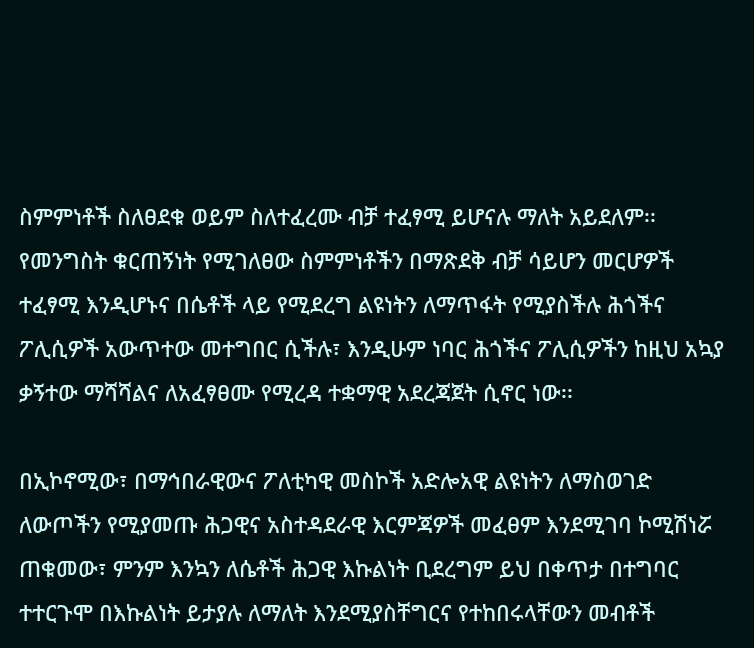ስምምነቶች ስለፀደቁ ወይም ስለተፈረሙ ብቻ ተፈፃሚ ይሆናሉ ማለት አይደለም፡፡ የመንግስት ቁርጠኝነት የሚገለፀው ስምምነቶችን በማጽደቅ ብቻ ሳይሆን መርሆዎች ተፈፃሚ እንዲሆኑና በሴቶች ላይ የሚደረግ ልዩነትን ለማጥፋት የሚያስችሉ ሕጎችና ፖሊሲዎች አውጥተው መተግበር ሲችሉ፣ እንዲሁም ነባር ሕጎችና ፖሊሲዎችን ከዚህ አኳያ ቃኝተው ማሻሻልና ለአፈፃፀሙ የሚረዳ ተቋማዊ አደረጃጀት ሲኖር ነው፡፡

በኢኮኖሚው፣ በማኅበራዊውና ፖለቲካዊ መስኮች አድሎአዊ ልዩነትን ለማስወገድ ለውጦችን የሚያመጡ ሕጋዊና አስተዳደራዊ እርምጃዎች መፈፀም እንደሚገባ ኮሚሽነሯ ጠቁመው፣ ምንም እንኳን ለሴቶች ሕጋዊ እኩልነት ቢደረግም ይህ በቀጥታ በተግባር ተተርጉሞ በእኩልነት ይታያሉ ለማለት እንደሚያስቸግርና የተከበሩላቸውን መብቶች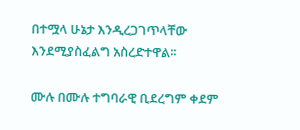በተሟላ ሁኔታ እንዲረጋገጥላቸው እንደሚያስፈልግ አስረድተዋል፡፡

ሙሉ በሙሉ ተግባራዊ ቢደረግም ቀደም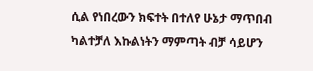ሲል የነበረውን ክፍተት በተለየ ሁኔታ ማጥበብ ካልተቻለ እኩልነትን ማምጣት ብቻ ሳይሆን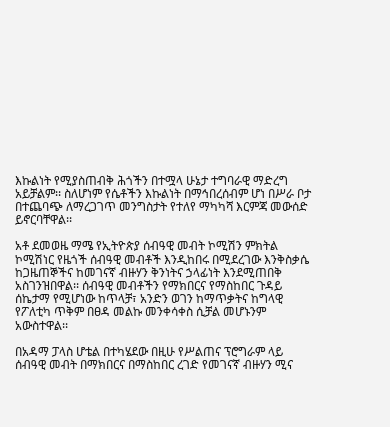እኩልነት የሚያስጠብቅ ሕጎችን በተሟላ ሁኔታ ተግባራዊ ማድረግ አይቻልም፡፡ ስለሆነም የሴቶችን እኩልነት በማኅበረሰብም ሆነ በሥራ ቦታ በተጨባጭ ለማረጋገጥ መንግስታት የተለየ ማካካሻ እርምጃ መውሰድ ይኖርባቸዋል፡፡

አቶ ደመወዜ ማሜ የኢትዮጵያ ሰብዓዊ መብት ኮሚሽን ምክትል ኮሚሽነር የዜጎች ሰብዓዊ መብቶች እንዲከበሩ በሚደረገው እንቅስቃሴ ከጋዜጠኞችና ከመገናኛ ብዙሃን ቅንነትና ኃላፊነት እንደሚጠበቅ አስገንዝበዋል፡፡ ሰብዓዊ መብቶችን የማክበርና የማስከበር ጉዳይ ሰኬታማ የሚሆነው ከጥላቻ፣ አንድን ወገን ከማጥቃትና ከግላዊ የፖለቲካ ጥቅም በፀዳ መልኩ መንቀሳቀስ ሲቻል መሆኑንም አውስተዋል፡፡

በአዳማ ፓላስ ሆቴል በተካሄደው በዚሁ የሥልጠና ፕሮግራም ላይ ሰብዓዊ መብት በማክበርና በማስከበር ረገድ የመገናኛ ብዙሃን ሚና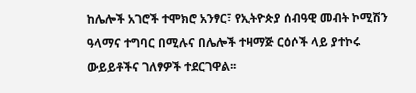ከሌሎች አገሮች ተሞክሮ አንፃር፣ የኢትዮጵያ ሰብዓዊ መብት ኮሚሽን ዓላማና ተግባር በሚሉና በሌሎች ተዛማጅ ርዕሶች ላይ ያተኮሩ ውይይቶችና ገለፃዎች ተደርገዋል፡፡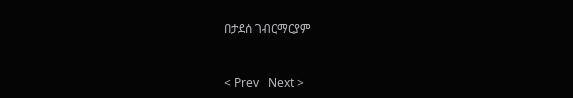በታደሰ ገብርማርያም


< Prev   Next >